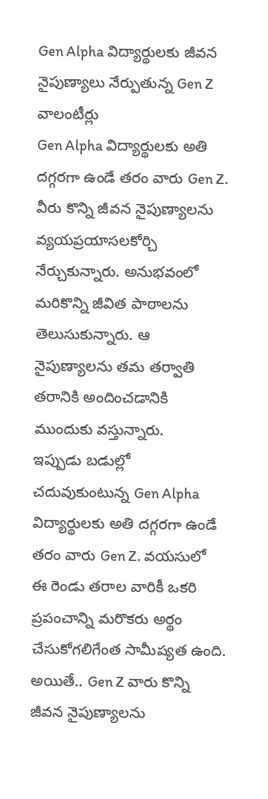Gen Alpha విద్యార్థులకు జీవన నైపుణ్యాలు నేర్పుతున్న Gen Z వాలంటీర్లు
Gen Alpha విద్యార్థులకు అతి దగ్గరగా ఉండే తరం వారు Gen Z. వీరు కొన్ని జీవన నైపుణ్యాలను వ్యయప్రయాసలకోర్చి నేర్చుకున్నారు. అనుభవంలో మరికొన్ని జీవిత పాఠాలను తెలుసుకున్నారు. ఆ నైపుణ్యాలను తమ తర్వాతి తరానికి అందించడానికి ముందుకు వస్తున్నారు.
ఇప్పుడు బడుల్లో చదువుకుంటున్న Gen Alpha విద్యార్థులకు అతి దగ్గరగా ఉండే తరం వారు Gen Z. వయసులో ఈ రెండు తరాల వారికీ ఒకరి ప్రపంచాన్ని మరొకరు అర్థం చేసుకోగలిగేంత సామీప్యత ఉంది. అయితే.. Gen Z వారు కొన్ని జీవన నైపుణ్యాలను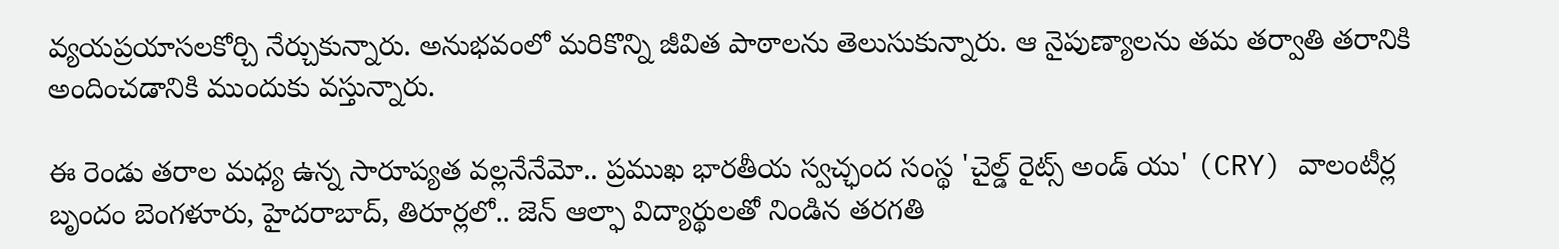వ్యయప్రయాసలకోర్చి నేర్చుకున్నారు. అనుభవంలో మరికొన్ని జీవిత పాఠాలను తెలుసుకున్నారు. ఆ నైపుణ్యాలను తమ తర్వాతి తరానికి అందించడానికి ముందుకు వస్తున్నారు.

ఈ రెండు తరాల మధ్య ఉన్న సారూప్యత వల్లనేనేమో.. ప్రముఖ భారతీయ స్వచ్ఛంద సంస్థ 'చైల్డ్ రైట్స్ అండ్ యు' (CRY) వాలంటీర్ల బృందం బెంగళూరు, హైదరాబాద్, తిరూర్లలో.. జెన్ ఆల్ఫా విద్యార్థులతో నిండిన తరగతి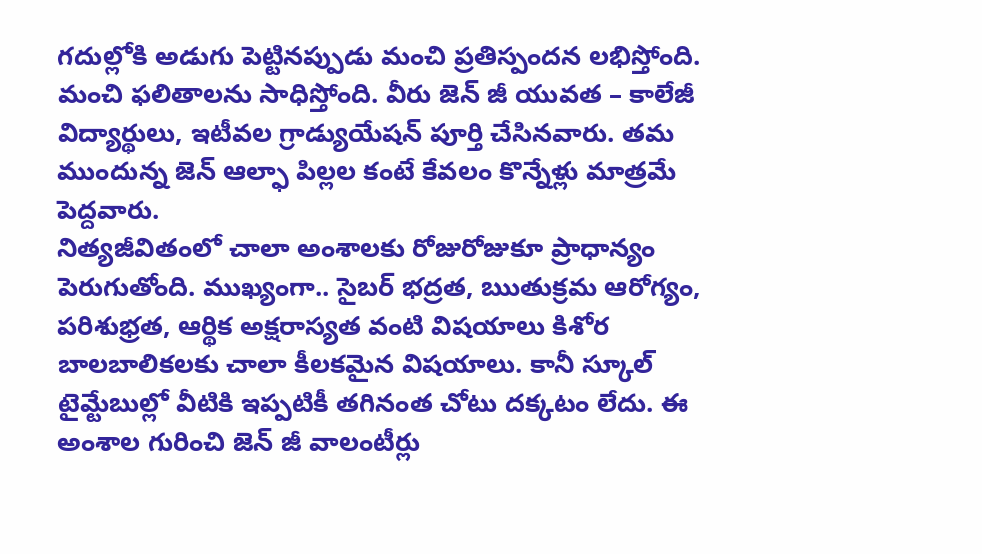గదుల్లోకి అడుగు పెట్టినప్పుడు మంచి ప్రతిస్పందన లభిస్తోంది. మంచి ఫలితాలను సాధిస్తోంది. వీరు జెన్ జీ యువత – కాలేజీ విద్యార్థులు, ఇటీవల గ్రాడ్యుయేషన్ పూర్తి చేసినవారు. తమ ముందున్న జెన్ ఆల్ఫా పిల్లల కంటే కేవలం కొన్నేళ్లు మాత్రమే పెద్దవారు.
నిత్యజీవితంలో చాలా అంశాలకు రోజురోజుకూ ప్రాధాన్యం పెరుగుతోంది. ముఖ్యంగా.. సైబర్ భద్రత, ఋతుక్రమ ఆరోగ్యం, పరిశుభ్రత, ఆర్థిక అక్షరాస్యత వంటి విషయాలు కిశోర బాలబాలికలకు చాలా కీలకమైన విషయాలు. కానీ స్కూల్ టైమ్టేబుల్లో వీటికి ఇప్పటికీ తగినంత చోటు దక్కటం లేదు. ఈ అంశాల గురించి జెన్ జీ వాలంటీర్లు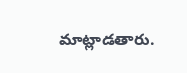మాట్లాడతారు.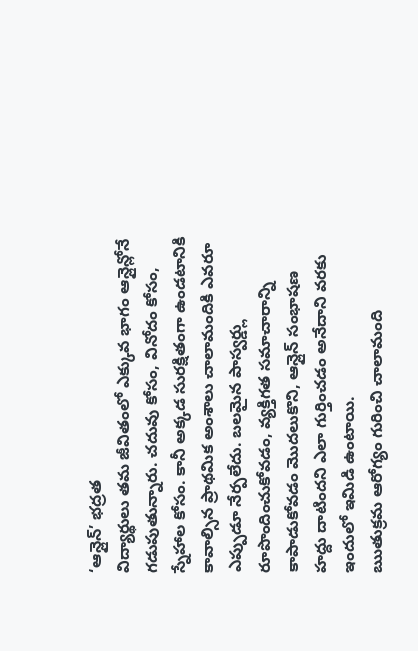‘ఆన్లైన్’ భద్రత
విద్యార్థులు తమ జీవితంలో ఎక్కువ భాగం ఆన్లైన్లోనే గడుపుతున్నారు. చదువు కోసం, వినోదం కోసం, స్నేహాల కోసం. కానీ అక్కడ సురక్షితంగా ఉండటానికి కావాల్సిన ప్రాథమిక అంశాలు చాలామందికి ఎవరూ ఎప్పుడూ నేర్పలేదు. బలమైన పాస్వర్డ్లు రూపొందించుకోవడం, వ్యక్తిగత సమాచారాన్ని కాపాడుకోవడం మొదలుకొని, ఆన్లైన్ సంభాషణ హద్దు దాటిందని ఎలా గుర్తించడం అనేదాని వరకు ఇందులో ఇమిడి ఉంటాయి.
ఋతుక్రమ ఆరోగ్యం గురించి చాలామంది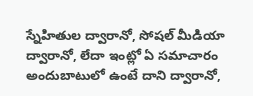స్నేహితుల ద్వారానో, సోషల్ మీడియా ద్వారానో, లేదా ఇంట్లో ఏ సమాచారం అందుబాటులో ఉంటే దాని ద్వారానో,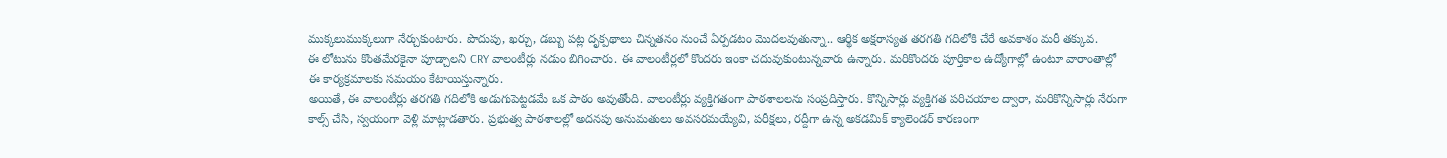ముక్కలుముక్కలుగా నేర్చుకుంటారు. పొదుపు, ఖర్చు, డబ్బు పట్ల దృక్పథాలు చిన్నతనం నుంచే ఏర్పడటం మొదలవుతున్నా.. ఆర్థిక అక్షరాస్యత తరగతి గదిలోకి చేరే అవకాశం మరీ తక్కువ.
ఈ లోటును కొంతమేరకైనా పూడ్చాలని CRY వాలంటీర్లు నడుం బిగించారు. ఈ వాలంటీర్లలో కొందరు ఇంకా చదువుకుంటున్నవారు ఉన్నారు. మరికొందరు పూర్తికాల ఉద్యోగాల్లో ఉంటూ వారాంతాల్లో ఈ కార్యక్రమాలకు సమయం కేటాయిస్తున్నారు.
అయితే, ఈ వాలంటీర్లు తరగతి గదిలోకి అడుగుపెట్టడమే ఒక పాఠం అవుతోంది. వాలంటీర్లు వ్యక్తిగతంగా పాఠశాలలను సంప్రదిస్తారు. కొన్నిసార్లు వ్యక్తిగత పరిచయాల ద్వారా, మరికొన్నిసార్లు నేరుగా కాల్స్ చేసి, స్వయంగా వెళ్లి మాట్లాడతారు. ప్రభుత్వ పాఠశాలల్లో అదనపు అనుమతులు అవసరమయ్యేవి, పరీక్షలు, రద్దీగా ఉన్న అకడమిక్ క్యాలెండర్ కారణంగా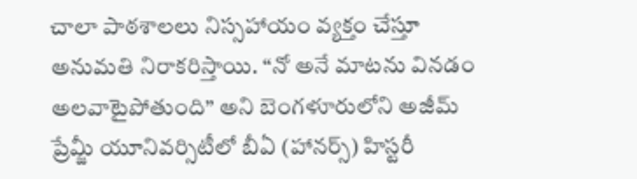చాలా పాఠశాలలు నిస్సహాయం వ్యక్తం చేస్తూ అనుమతి నిరాకరిస్తాయి. “నో అనే మాటను వినడం అలవాటైపోతుంది” అని బెంగళూరులోని అజీమ్ ప్రేమ్జీ యూనివర్సిటీలో బీఏ (హానర్స్) హిస్టరీ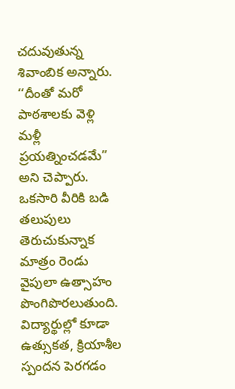చదువుతున్న శివాంబిక అన్నారు. ‘‘దీంతో మరో పాఠశాలకు వెళ్లి మళ్లీ ప్రయత్నించడమే” అని చెప్పారు.
ఒకసారి వీరికి బడి తలుపులు తెరుచుకున్నాక మాత్రం రెండు వైపులా ఉత్సాహం పొంగిపొరలుతుంది. విద్యార్థుల్లో కూడా ఉత్సుకత, క్రియాశీల స్పందన పెరగడం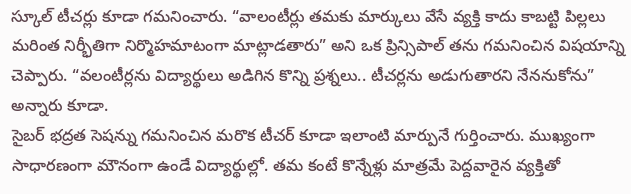స్కూల్ టీచర్లు కూడా గమనించారు. “వాలంటీర్లు తమకు మార్కులు వేసే వ్యక్తి కాదు కాబట్టి పిల్లలు మరింత నిర్భీతిగా నిర్మొహమాటంగా మాట్లాడతారు” అని ఒక ప్రిన్సిపాల్ తను గమనించిన విషయాన్ని చెప్పారు. “వలంటీర్లను విద్యార్థులు అడిగిన కొన్ని ప్రశ్నలు.. టీచర్లను అడుగుతారని నేననుకోను” అన్నారు కూడా.
సైబర్ భద్రత సెషన్ను గమనించిన మరొక టీచర్ కూడా ఇలాంటి మార్పునే గుర్తించారు. ముఖ్యంగా సాధారణంగా మౌనంగా ఉండే విద్యార్థుల్లో. తమ కంటే కొన్నేళ్లు మాత్రమే పెద్దవారైన వ్యక్తితో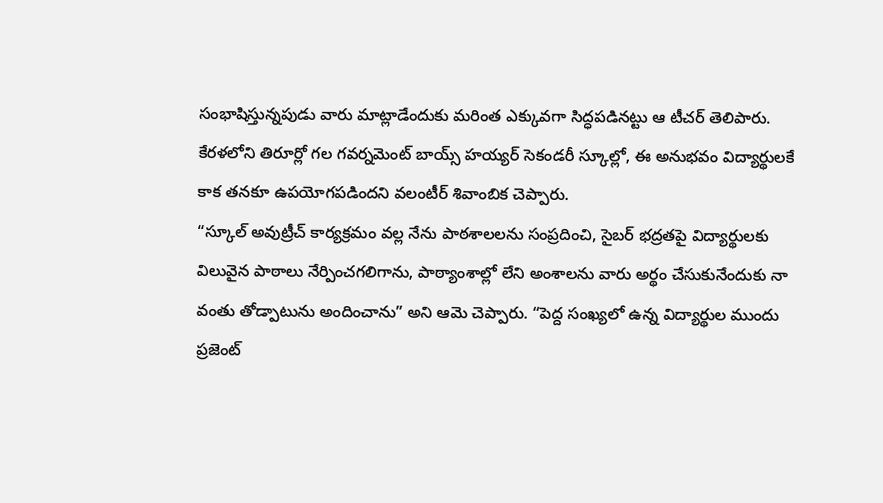సంభాషిస్తున్నపుడు వారు మాట్లాడేందుకు మరింత ఎక్కువగా సిద్ధపడినట్టు ఆ టీచర్ తెలిపారు.
కేరళలోని తిరూర్లో గల గవర్నమెంట్ బాయ్స్ హయ్యర్ సెకండరీ స్కూల్లో, ఈ అనుభవం విద్యార్థులకే కాక తనకూ ఉపయోగపడిందని వలంటీర్ శివాంబిక చెప్పారు.
“స్కూల్ అవుట్రీచ్ కార్యక్రమం వల్ల నేను పాఠశాలలను సంప్రదించి, సైబర్ భద్రతపై విద్యార్థులకు విలువైన పాఠాలు నేర్పించగలిగాను, పాఠ్యాంశాల్లో లేని అంశాలను వారు అర్థం చేసుకునేందుకు నా వంతు తోడ్పాటును అందించాను” అని ఆమె చెప్పారు. “పెద్ద సంఖ్యలో ఉన్న విద్యార్థుల ముందు ప్రజెంట్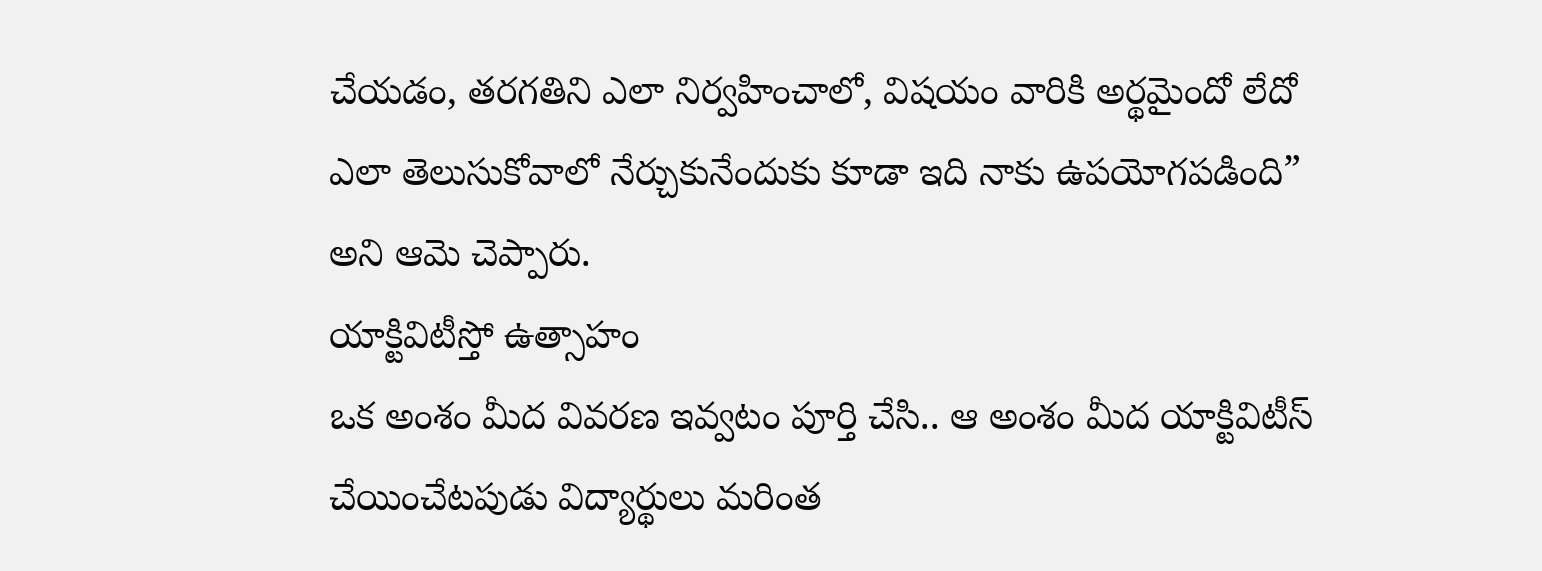చేయడం, తరగతిని ఎలా నిర్వహించాలో, విషయం వారికి అర్థమైందో లేదో ఎలా తెలుసుకోవాలో నేర్చుకునేందుకు కూడా ఇది నాకు ఉపయోగపడింది” అని ఆమె చెప్పారు.
యాక్టివిటీస్తో ఉత్సాహం
ఒక అంశం మీద వివరణ ఇవ్వటం పూర్తి చేసి.. ఆ అంశం మీద యాక్టివిటీస్ చేయించేటపుడు విద్యార్థులు మరింత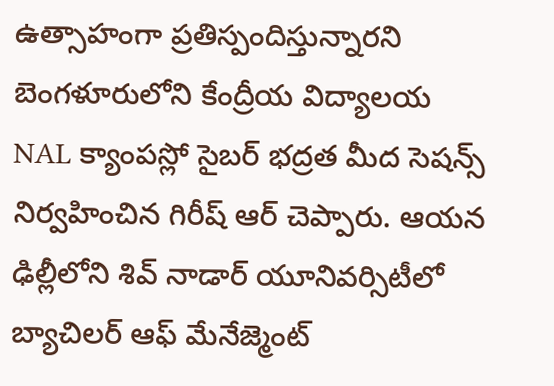ఉత్సాహంగా ప్రతిస్పందిస్తున్నారని బెంగళూరులోని కేంద్రీయ విద్యాలయ NAL క్యాంపస్లో సైబర్ భద్రత మీద సెషన్స్ నిర్వహించిన గిరీష్ ఆర్ చెప్పారు. ఆయన ఢిల్లీలోని శివ్ నాడార్ యూనివర్సిటీలో బ్యాచిలర్ ఆఫ్ మేనేజ్మెంట్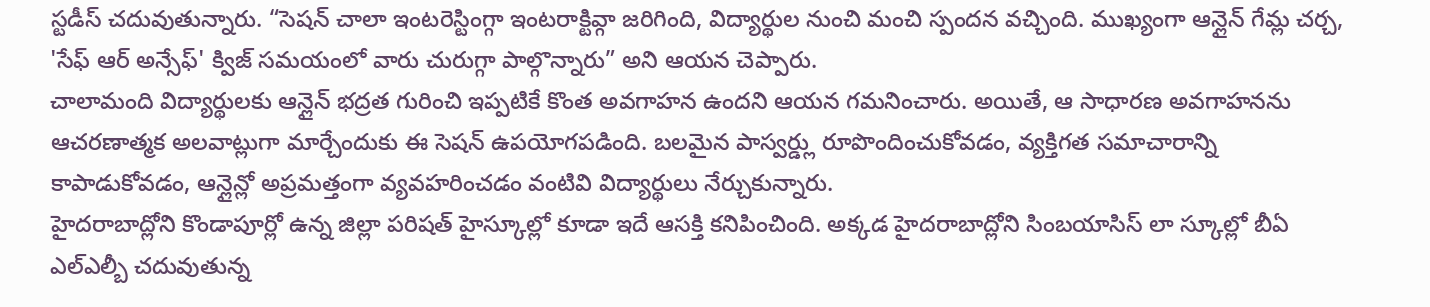స్టడీస్ చదువుతున్నారు. “సెషన్ చాలా ఇంటరెస్టింగ్గా ఇంటరాక్టివ్గా జరిగింది, విద్యార్థుల నుంచి మంచి స్పందన వచ్చింది. ముఖ్యంగా ఆన్లైన్ గేమ్ల చర్చ, 'సేఫ్ ఆర్ అన్సేఫ్' క్విజ్ సమయంలో వారు చురుగ్గా పాల్గొన్నారు” అని ఆయన చెప్పారు.
చాలామంది విద్యార్థులకు ఆన్లైన్ భద్రత గురించి ఇప్పటికే కొంత అవగాహన ఉందని ఆయన గమనించారు. అయితే, ఆ సాధారణ అవగాహనను ఆచరణాత్మక అలవాట్లుగా మార్చేందుకు ఈ సెషన్ ఉపయోగపడింది. బలమైన పాస్వర్డ్లు రూపొందించుకోవడం, వ్యక్తిగత సమాచారాన్ని కాపాడుకోవడం, ఆన్లైన్లో అప్రమత్తంగా వ్యవహరించడం వంటివి విద్యార్థులు నేర్చుకున్నారు.
హైదరాబాద్లోని కొండాపూర్లో ఉన్న జిల్లా పరిషత్ హైస్కూల్లో కూడా ఇదే ఆసక్తి కనిపించింది. అక్కడ హైదరాబాద్లోని సింబయాసిస్ లా స్కూల్లో బీఏ ఎల్ఎల్బీ చదువుతున్న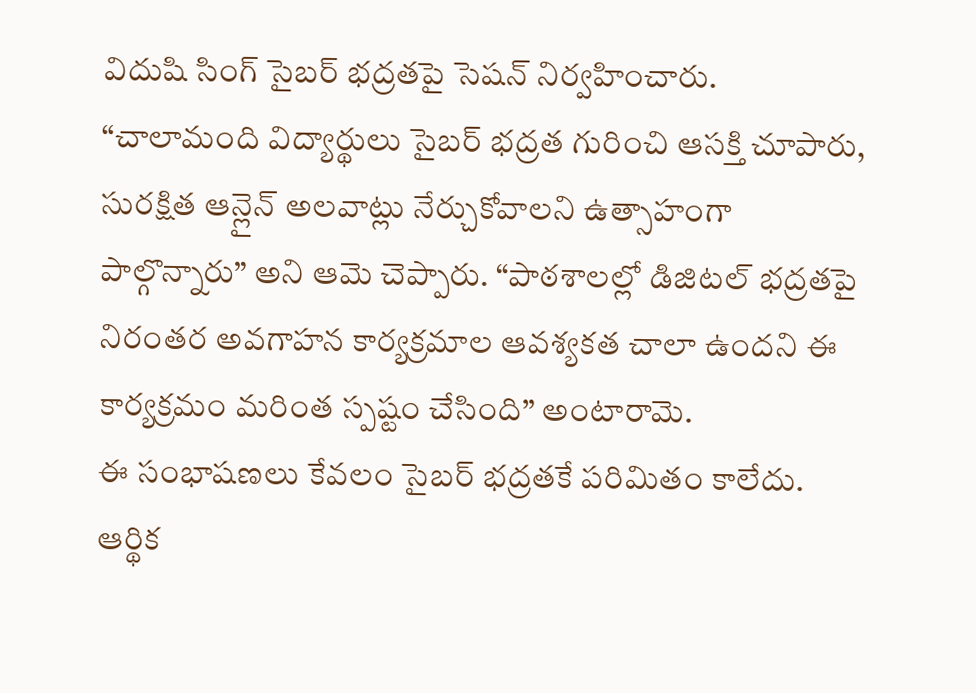విదుషి సింగ్ సైబర్ భద్రతపై సెషన్ నిర్వహించారు.
“చాలామంది విద్యార్థులు సైబర్ భద్రత గురించి ఆసక్తి చూపారు, సురక్షిత ఆన్లైన్ అలవాట్లు నేర్చుకోవాలని ఉత్సాహంగా పాల్గొన్నారు” అని ఆమె చెప్పారు. “పాఠశాలల్లో డిజిటల్ భద్రతపై నిరంతర అవగాహన కార్యక్రమాల ఆవశ్యకత చాలా ఉందని ఈ కార్యక్రమం మరింత స్పష్టం చేసింది” అంటారామె.
ఈ సంభాషణలు కేవలం సైబర్ భద్రతకే పరిమితం కాలేదు. ఆర్థిక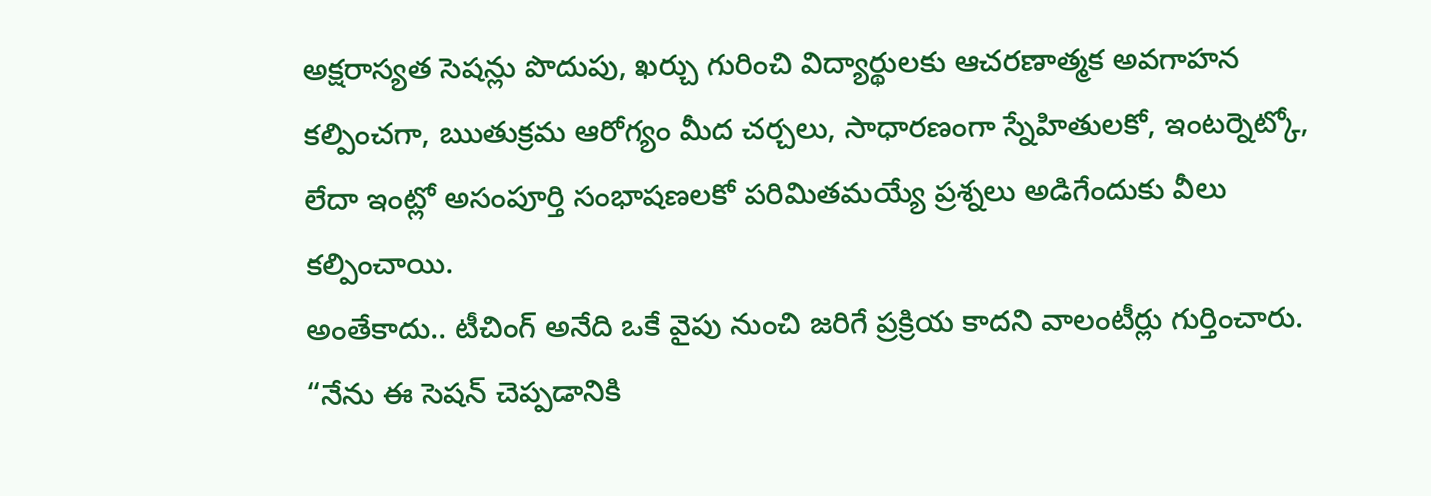అక్షరాస్యత సెషన్లు పొదుపు, ఖర్చు గురించి విద్యార్థులకు ఆచరణాత్మక అవగాహన కల్పించగా, ఋతుక్రమ ఆరోగ్యం మీద చర్చలు, సాధారణంగా స్నేహితులకో, ఇంటర్నెట్కో, లేదా ఇంట్లో అసంపూర్తి సంభాషణలకో పరిమితమయ్యే ప్రశ్నలు అడిగేందుకు వీలు కల్పించాయి.
అంతేకాదు.. టీచింగ్ అనేది ఒకే వైపు నుంచి జరిగే ప్రక్రియ కాదని వాలంటీర్లు గుర్తించారు. “నేను ఈ సెషన్ చెప్పడానికి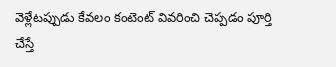వెళ్లేటప్పుడు కేవలం కంటెంట్ వివరించి చెప్పడం పూర్తి చేస్తే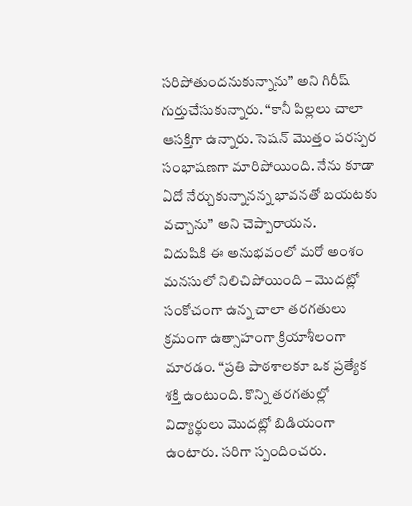సరిపోతుందనుకున్నాను” అని గిరీష్ గుర్తుచేసుకున్నారు. “కానీ పిల్లలు చాలా ఆసక్తిగా ఉన్నారు. సెషన్ మొత్తం పరస్పర సంభాషణగా మారిపోయింది. నేను కూడా ఏదో నేర్చుకున్నానన్న భావనతో బయటకు వచ్చాను” అని చెప్పారాయన.
విదుషికి ఈ అనుభవంలో మరో అంశం మనసులో నిలిచిపోయింది – మొదట్లో సంకోచంగా ఉన్న చాలా తరగతులు క్రమంగా ఉత్సాహంగా క్రియాశీలంగా మారడం. “ప్రతి పాఠశాలకూ ఒక ప్రత్యేక శక్తి ఉంటుంది. కొన్ని తరగతుల్లో విద్యార్థులు మొదట్లో బిడియంగా ఉంటారు. సరిగా స్పందించరు.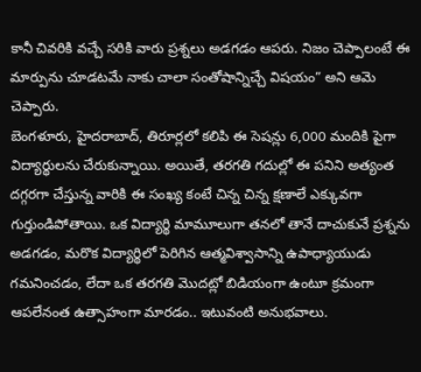కానీ చివరికి వచ్చే సరికి వారు ప్రశ్నలు అడగడం ఆపరు. నిజం చెప్పాలంటే ఈ మార్పును చూడటమే నాకు చాలా సంతోషాన్నిచ్చే విషయం” అని ఆమె చెప్పారు.
బెంగళూరు, హైదరాబాద్, తిరూర్లలో కలిపి ఈ సెషన్లు 6,000 మందికి పైగా విద్యార్థులను చేరుకున్నాయి. అయితే, తరగతి గదుల్లో ఈ పనిని అత్యంత దగ్గరగా చేస్తున్న వారికి ఈ సంఖ్య కంటే చిన్న చిన్న క్షణాలే ఎక్కువగా గుర్తుండిపోతాయి. ఒక విద్యార్థి మామూలుగా తనలో తానే దాచుకునే ప్రశ్నను అడగడం, మరొక విద్యార్థిలో పెరిగిన ఆత్మవిశ్వాసాన్ని ఉపాధ్యాయుడు గమనించడం, లేదా ఒక తరగతి మొదట్లో బిడియంగా ఉంటూ క్రమంగా ఆపలేనంత ఉత్సాహంగా మారడం.. ఇటువంటి అనుభవాలు.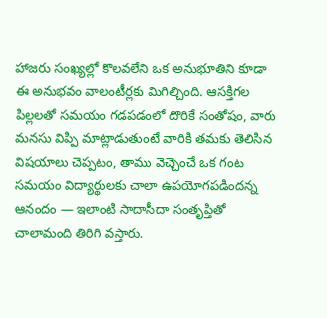హాజరు సంఖ్యల్లో కొలవలేని ఒక అనుభూతిని కూడా ఈ అనుభవం వాలంటీర్లకు మిగిల్చింది. ఆసక్తిగల పిల్లలతో సమయం గడపడంలో దొరికే సంతోషం, వారు మనసు విప్పి మాట్లాడుతుంటే వారికి తమకు తెలిసిన విషయాలు చెప్పటం, తాము వెచ్చెంచే ఒక గంట సమయం విద్యార్థులకు చాలా ఉపయోగపడిందన్న ఆనందం — ఇలాంటి సాదాసీదా సంతృప్తితో చాలామంది తిరిగి వస్తారు.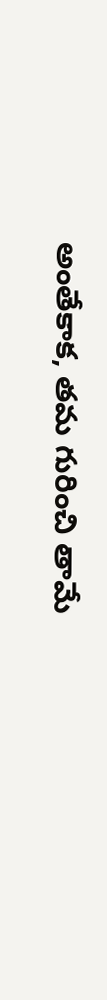అంతేకాక, తమ గురించి తామే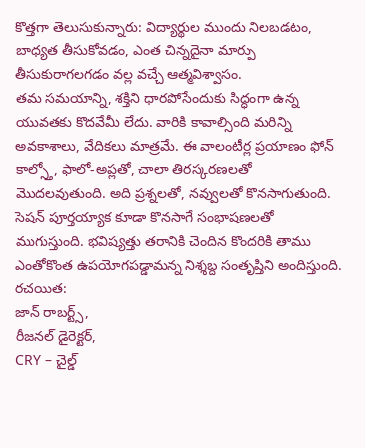కొత్తగా తెలుసుకున్నారు: విద్యార్థుల ముందు నిలబడటం, బాధ్యత తీసుకోవడం, ఎంత చిన్నదైనా మార్పు తీసుకురాగలగడం వల్ల వచ్చే ఆత్మవిశ్వాసం.
తమ సమయాన్ని, శక్తిని ధారపోసేందుకు సిద్ధంగా ఉన్న యువతకు కొదవేమీ లేదు. వారికి కావాల్సింది మరిన్ని అవకాశాలు, వేదికలు మాత్రమే. ఈ వాలంటీర్ల ప్రయాణం ఫోన్ కాల్స్తో, ఫాలో-అప్లతో, చాలా తిరస్కరణలతో మొదలవుతుంది. అది ప్రశ్నలతో, నవ్వులతో కొనసాగుతుంది. సెషన్ పూర్తయ్యాక కూడా కొనసాగే సంభాషణలతో ముగుస్తుంది. భవిష్యత్తు తరానికి చెందిన కొందరికి తాము ఎంతోకొంత ఉపయోగపడ్డామన్న నిశ్శబ్ద సంతృప్తిని అందిస్తుంది.
రచయిత:
జాన్ రాబర్ట్స్,
రీజనల్ డైరెక్టర్,
CRY – చైల్డ్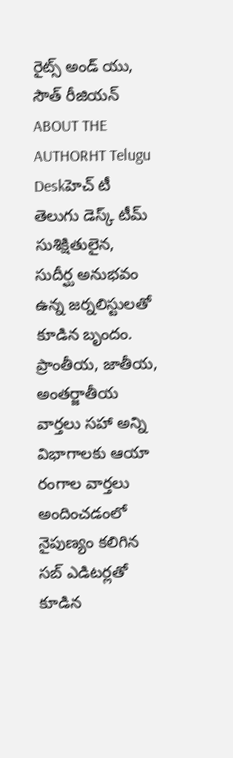రైట్స్ అండ్ యు,
సౌత్ రీజియన్
ABOUT THE AUTHORHT Telugu Deskహెచ్ టీ తెలుగు డెస్క్ టీమ్ సుశిక్షితులైన, సుదీర్ఘ అనుభవం ఉన్న జర్నలిస్టులతో కూడిన బృందం. ప్రాంతీయ, జాతీయ, అంతర్జాతీయ వార్తలు సహా అన్ని విభాగాలకు ఆయా రంగాల వార్తలు అందించడంలో నైపుణ్యం కలిగిన సబ్ ఎడిటర్లతో కూడిన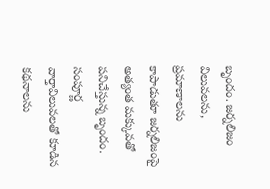బృందం. జర్నలిజం విలువలను, ప్రమాణాలను కాపాడుతూ జర్నలిజంపై అత్యంత మక్కువతో పనిచేస్తున్న బృందం. సంపూర్ణ వార్తావిలువలతో కూడిన కథనాలను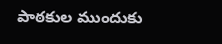పాఠకుల ముందుకు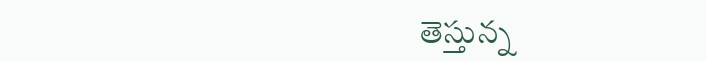తెస్తున్న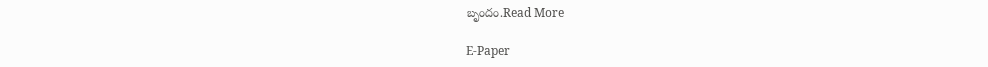బృందం.Read More

E-Paper